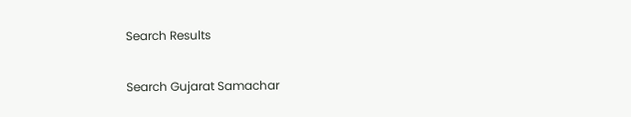Search Results

Search Gujarat Samachar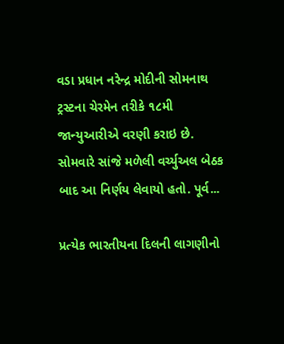વડા પ્રધાન નરેન્દ્ર મોદીની સોમનાથ ટ્રસ્ટના ચેરમેન તરીકે ૧૮મી જાન્યુઆરીએ વરણી કરાઇ છે. સોમવારે સાંજે મળેલી વર્ચ્યુઅલ બેઠક બાદ આ નિર્ણય લેવાયો હતો. પૂર્વ...

પ્રત્યેક ભારતીયના દિલની લાગણીનો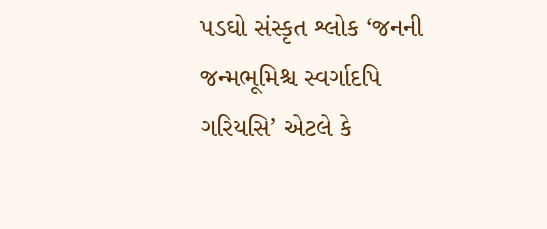પડઘો સંસ્કૃત શ્લોક ‘જનની જન્મભૂમિશ્ચ સ્વર્ગાદપિ ગરિયસિ’ એટલે કે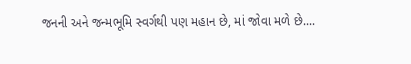જનની અને જન્મભૂમિ સ્વર્ગથી પણ મહાન છે, માં જોવા મળે છે....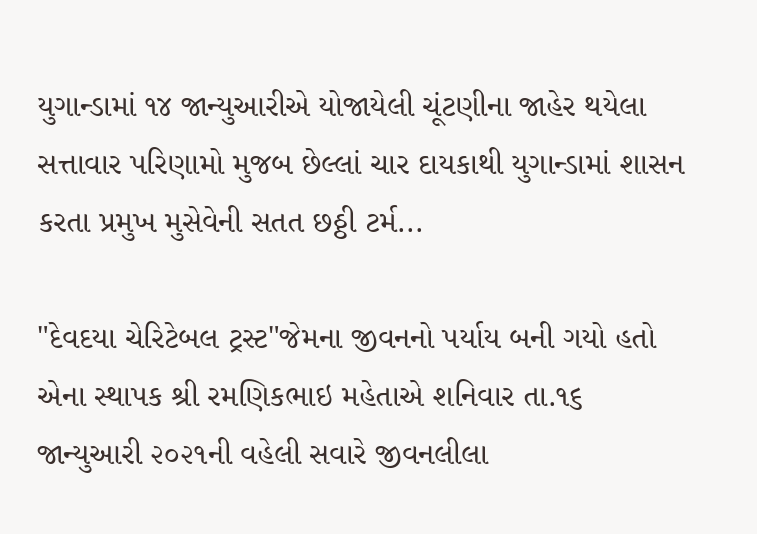યુગાન્ડામાં ૧૪ જાન્યુઆરીએ યોજાયેલી ચૂંટણીના જાહેર થયેલા સત્તાવાર પરિણામો મુજબ છેલ્લાં ચાર દાયકાથી યુગાન્ડામાં શાસન કરતા પ્રમુખ મુસેવેની સતત છઠ્ઠી ટર્મ...

"દેવદયા ચેરિટેબલ ટ્રસ્ટ"જેમના જીવનનો પર્યાય બની ગયો હતો એના સ્થાપક શ્રી રમણિકભાઇ મહેતાએ શનિવાર તા.૧૬ જાન્યુઆરી ૨૦૨૧ની વહેલી સવારે જીવનલીલા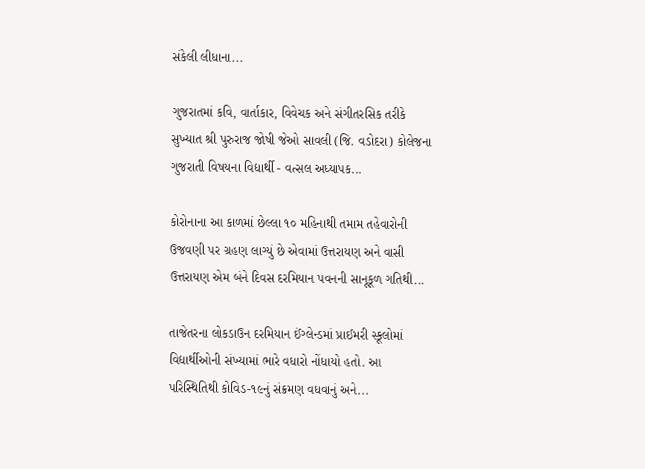સંકેલી લીધાના...

ગુજરાતમાં કવિ, વાર્તાકાર, વિવેચક અને સંગીતરસિક તરીકે સુખ્યાત શ્રી પુરુરાજ જોષી જેઓ સાવલી (જિ. વડોદરા) કોલેજના ગુજરાતી વિષયના વિદ્યાર્થી - વત્સલ અધ્યાપક...

કોરોનાના આ કાળમાં છેલ્લા ૧૦ મહિનાથી તમામ તહેવારોની ઉજવણી પર ગ્રહણ લાગ્યું છે એવામાં ઉત્તરાયણ અને વાસી ઉત્તરાયણ એમ બંને દિવસ દરમિયાન પવનની સાનૂકૂળ ગતિથી...

તાજેતરના લોકડાઉન દરમિયાન ઈંગ્લેન્ડમાં પ્રાઈમરી સ્કૂલોમાં વિદ્યાર્થીઓની સંખ્યામાં ભારે વધારો નોંધાયો હતો. આ પરિસ્થિતિથી કોવિડ-૧૯નું સંક્રમણ વધવાનું અને...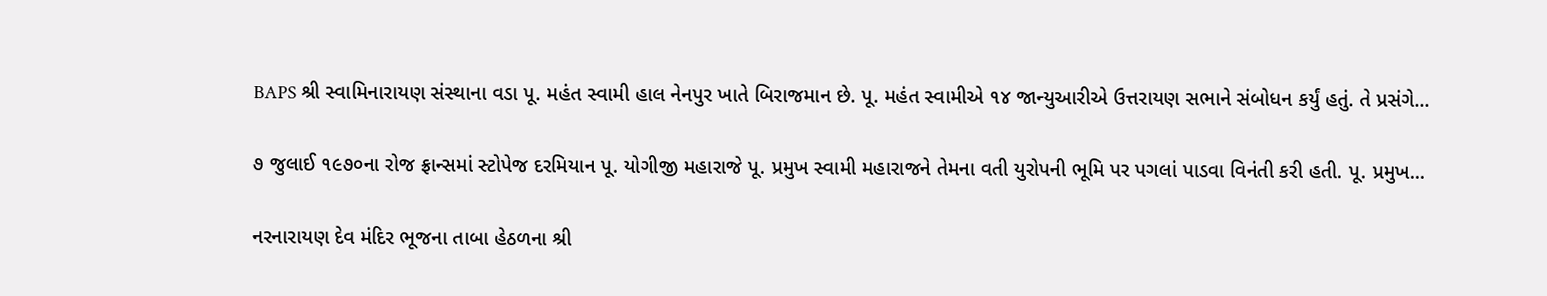BAPS શ્રી સ્વામિનારાયણ સંસ્થાના વડા પૂ. મહંત સ્વામી હાલ નેનપુર ખાતે બિરાજમાન છે. પૂ. મહંત સ્વામીએ ૧૪ જાન્યુઆરીએ ઉત્તરાયણ સભાને સંબોધન કર્યું હતું. તે પ્રસંગે...

૭ જુલાઈ ૧૯૭૦ના રોજ ફ્રાન્સમાં સ્ટોપેજ દરમિયાન પૂ. યોગીજી મહારાજે પૂ. પ્રમુખ સ્વામી મહારાજને તેમના વતી યુરોપની ભૂમિ પર પગલાં પાડવા વિનંતી કરી હતી. પૂ. પ્રમુખ...

નરનારાયણ દેવ મંદિર ભૂજના તાબા હેઠળના શ્રી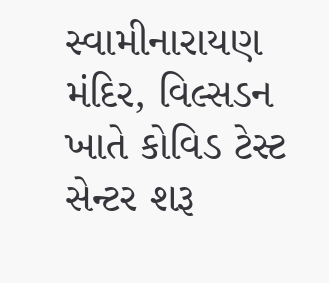સ્વામીનારાયણ મંદિર, વિલ્સડન ખાતે કોવિડ ટેસ્ટ સેન્ટર શરૂ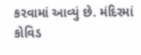કરવામાં આવ્યું છે. મંદિરમાં કોવિડ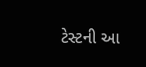ટેસ્ટની આ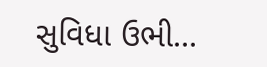સુવિધા ઉભી...